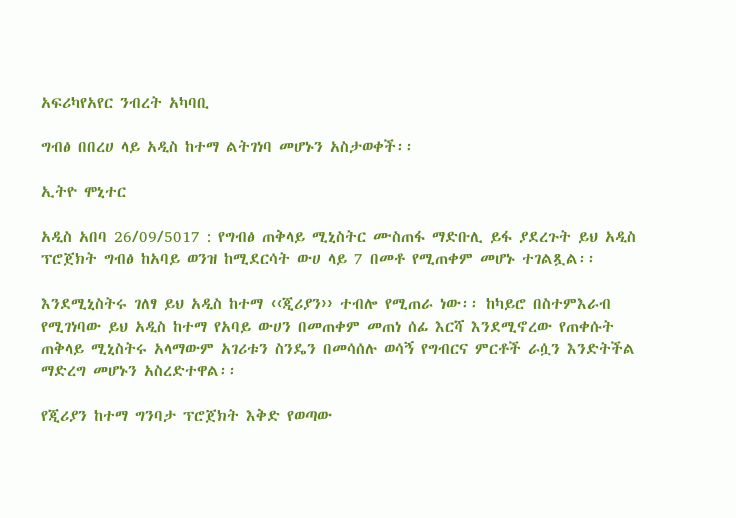አፍሪካየአየር ንብረት አካባቢ

ግብፅ በበረሀ ላይ አዲስ ከተማ ልትገነባ መሆኑን አስታወቀች፡፡

ኢትዮ ሞኒተር

አዲስ አበባ 26/09/5017 : የግብፅ ጠቅላይ ሚኒስትር ሙስጠፋ ማድቡሊ ይፋ ያደረጉት ይህ አዲስ ፕሮጀክት ግብፅ ከአባይ ወንዝ ከሚደርሳት ውሀ ላይ 7 በመቶ የሚጠቀም መሆኑ ተገልጿል፡፡

እንደሚኒስትሩ ገለፃ ይህ አዲስ ከተማ ‹‹ጂሪያን›› ተብሎ የሚጠራ ነው፡፡ ከካይሮ በስተምእራብ የሚገነባው ይህ አዲስ ከተማ የአባይ ውሀን በመጠቀም መጠነ ሰፊ እርሻ እንደሚኖረው የጠቀሱት ጠቅላይ ሚኒስትሩ አላማውም አገሪቱን ስንዴን በመሳሰሉ ወሳኝ የግብርና ምርቶች ራሷን እንድትችል ማድረግ መሆኑን አስረድተዋል፡፡

የጂሪያን ከተማ ግንባታ ፕሮጀክት እቅድ የወጣው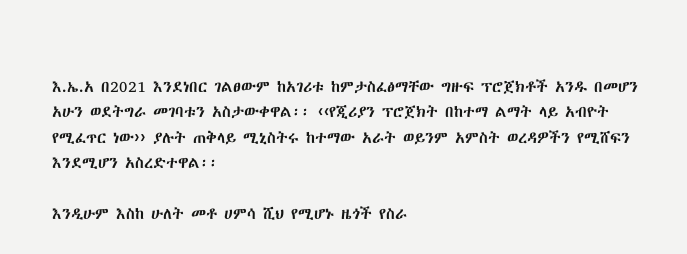እ.ኤ.አ በ2021 እንደነበር ገልፀውም ከአገሪቱ ከምታስፈፅማቸው ግዙፍ ፕሮጀክቶች አንዱ በመሆን አሁን ወደትግራ መገባቱን አስታውቀዋል፡፡ ‹‹የጂሪያን ፕሮጀክት በከተማ ልማት ላይ አብዮት የሚፈጥር ነው›› ያሉት ጠቅላይ ሚኒስትሩ ከተማው አራት ወይንም አምስት ወረዳዎችን የሚሸፍን እንደሚሆን አስረድተዋል፡፡

እንዲሁም እስከ ሁለት መቶ ሀምሳ ሺህ የሚሆኑ ዜጎች የስራ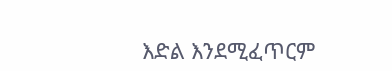እድል እንደሚፈጥርም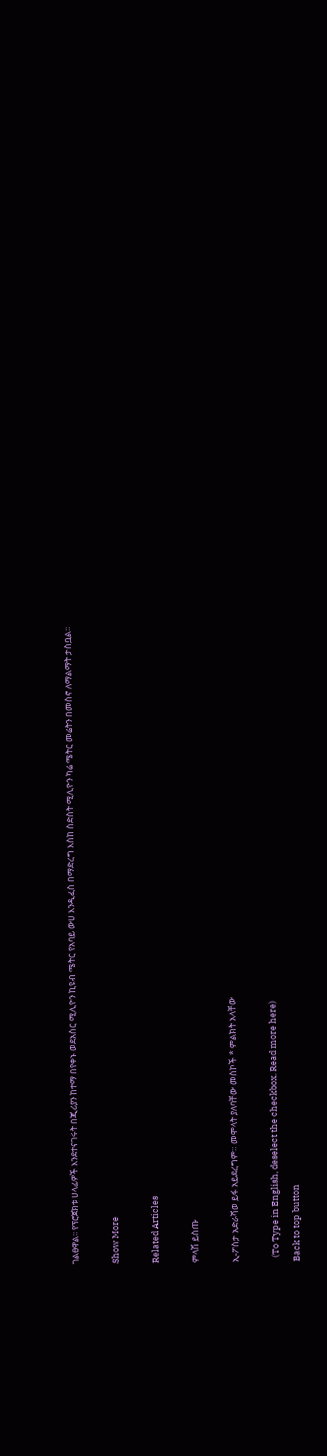ገልፀዋል፡፡ የፕሮጀክቱ ሀላፊዎች እንደተናገሩት በጂሪያን ከተማ በየቀኑ ወደአስር ሚሊዮን ኪዩብ ሜትር የአባይ ውሀ እንዲፈስ በማድረግ እስከ ስድስት ሚሊዮን ካሬ ሜትር መሬትን በመስኖ ለማልማት ታስቧል፡፡

Show More

Related Articles

ምላሽ ይስጡ

ኢ-ፖስታ አድራሻወ ይፋ አይደረግም። መሞላት ያለባቸው መስኮች * ምልክት አላቸው

  (To Type in English, deselect the checkbox. Read more here)
Back to top button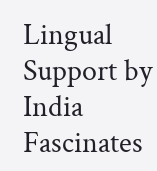Lingual Support by India Fascinates